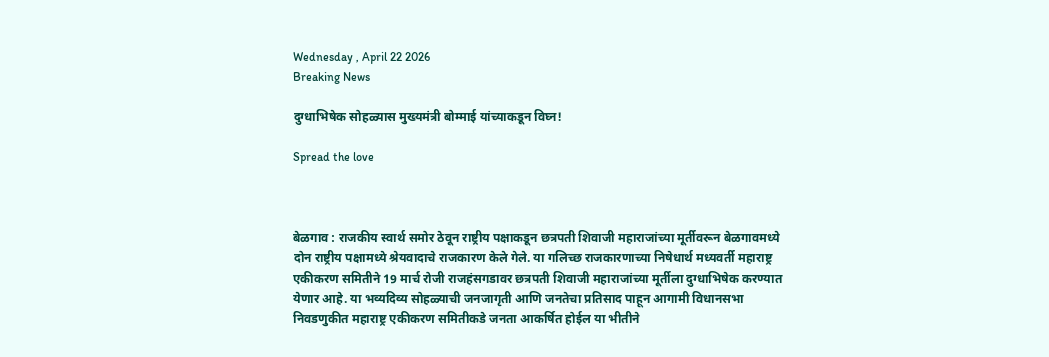Wednesday , April 22 2026
Breaking News

दुग्धाभिषेक सोहळ्यास मुख्यमंत्री बोम्माई यांच्याकडून विघ्न!

Spread the love



बेळगाव : राजकीय स्वार्थ समोर ठेवून राष्ट्रीय पक्षाकडून छत्रपती शिवाजी महाराजांच्या मूर्तीवरून बेळगावमध्ये दोन राष्ट्रीय पक्षामध्ये श्रेयवादाचे राजकारण केले गेले. या गलिच्छ राजकारणाच्या निषेधार्थ मध्यवर्ती महाराष्ट्र एकीकरण समितीने 19 मार्च रोजी राजहंसगडावर छत्रपती शिवाजी महाराजांच्या मूर्तीला दुग्धाभिषेक करण्यात येणार आहे. या भव्यदिव्य सोहळ्याची जनजागृती आणि जनतेचा प्रतिसाद पाहून आगामी विधानसभा निवडणुकीत महाराष्ट्र एकीकरण समितीकडे जनता आकर्षित होईल या भीतीने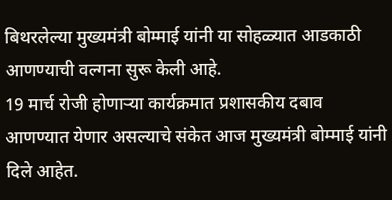बिथरलेल्या मुख्यमंत्री बोम्माई यांनी या सोहळ्यात आडकाठी आणण्याची वल्गना सुरू केली आहे.
19 मार्च रोजी होणाऱ्या कार्यक्रमात प्रशासकीय दबाव आणण्यात येणार असल्याचे संकेत आज मुख्यमंत्री बोम्माई यांनी दिले आहेत.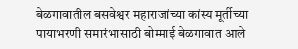बेळगावातील बसवेश्वर महाराजांच्या कांस्य मूर्तीच्या पायाभरणी समारंभासाठी बोम्माई बेळगावात आले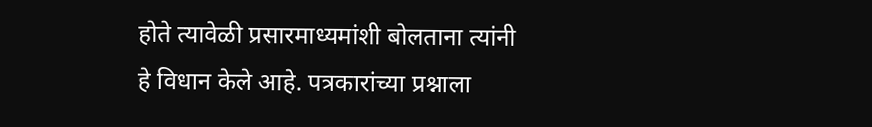होते त्यावेळी प्रसारमाध्यमांशी बोलताना त्यांनी हे विधान केले आहे. पत्रकारांच्या प्रश्नाला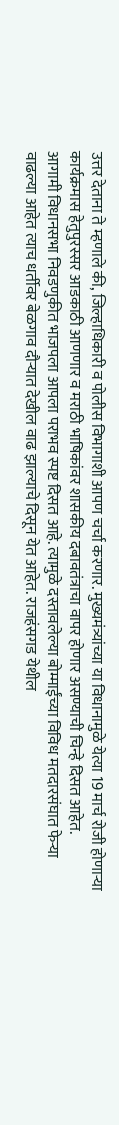उत्तर देताना ते म्हणाले की, जिल्हाधिकारी व पोलीस विभागाशी आपण चर्चा करणार. मुख्यमंत्र्यांच्या या विधानामुळे येत्या 19 मार्च रोजी होणाऱ्या कार्यक्रमास हेतुपुरस्सर आडकाठी आणणार व मराठी भाषिकांवर शासकीय दबावतंत्राचा वापर होणार असण्याची चिन्हे दिसत आहेत.
आगामी विधानसभा निवडणुकीत भाजपला आपला पराभव स्पष्ट दिसत आहे. त्यामुळे दस्तावलेल्या बोम्माईंच्या विविध मतदारसंघात फेऱ्या वाढल्या आहेत त्याच धर्तीवर बेळगाव दौऱ्यात देखील वाढ झाल्याचे दिसून येत आहेत. राजहंसगड येथील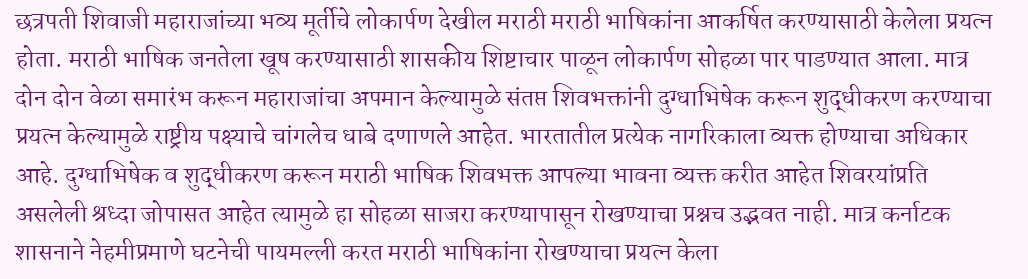छत्रपती शिवाजी महाराजांच्या भव्य मूर्तीचे लोकार्पण देखील मराठी मराठी भाषिकांना आकर्षित करण्यासाठी केलेला प्रयत्न होता. मराठी भाषिक जनतेला खूष करण्यासाठी शासकीय शिष्टाचार पाळून लोकार्पण सोहळा पार पाडण्यात आला. मात्र दोन दोन वेळा समारंभ करून महाराजांचा अपमान केल्यामुळे संतप्त शिवभक्तांनी दुग्धाभिषेक करून शुद्धीकरण करण्याचा प्रयत्न केल्यामुळे राष्ट्रीय पक्ष्याचे चांगलेच धाबे दणाणले आहेत. भारतातील प्रत्येक नागरिकाला व्यक्त होण्याचा अधिकार आहे. दुग्धाभिषेक व शुद्धीकरण करून मराठी भाषिक शिवभक्त आपल्या भावना व्यक्त करीत आहेत शिवरयांप्रति असलेली श्रध्दा जोपासत आहेत त्यामुळे हा सोहळा साजरा करण्यापासून रोखण्याचा प्रश्नच उद्भवत नाही. मात्र कर्नाटक शासनाने नेहमीप्रमाणे घटनेची पायमल्ली करत मराठी भाषिकांना रोखण्याचा प्रयत्न केला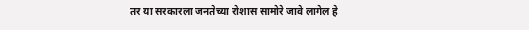तर या सरकारला जनतेच्या रोशास सामोरे जावे लागेल हे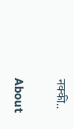नक्की..

About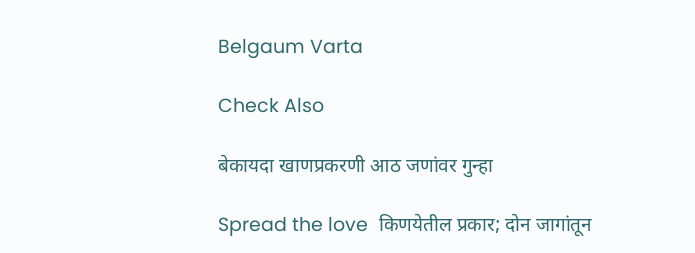Belgaum Varta

Check Also

बेकायदा खाणप्रकरणी आठ जणांवर गुन्हा

Spread the love  किणयेतील प्रकार; दोन जागांतून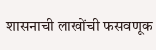शासनाची लाखोंची फसवणूक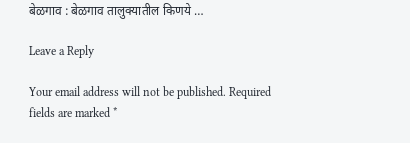बेळगाव : बेळगाव तालुक्यातील किणये …

Leave a Reply

Your email address will not be published. Required fields are marked *